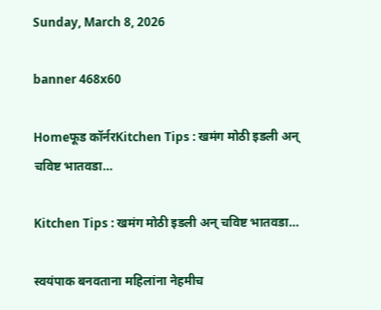Sunday, March 8, 2026

banner 468x60

Homeफूड कॉर्नरKitchen Tips : खमंग मोठी इडली अन् चविष्ट भातवडा…

Kitchen Tips : खमंग मोठी इडली अन् चविष्ट भातवडा…

स्वयंपाक बनवताना महिलांना नेहमीच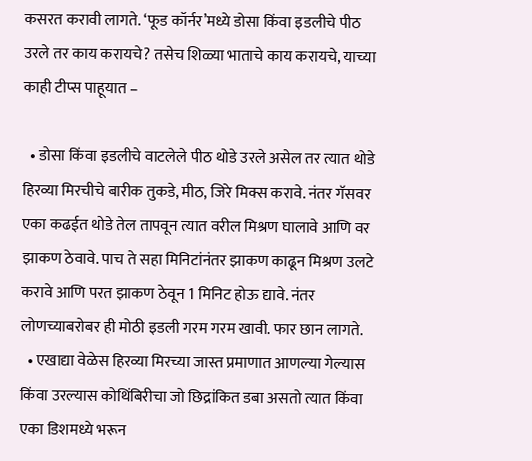कसरत करावी लागते. ‘फूड कॉर्नर’मध्ये डोसा किंवा इडलीचे पीठ उरले तर काय करायचे? तसेच शिळ्या भाताचे काय करायचे, याच्या काही टीप्स पाहूयात –

  • डोसा किंवा इडलीचे वाटलेले पीठ थोडे उरले असेल तर त्यात थोडे हिरव्या मिरचीचे बारीक तुकडे, मीठ, जिरे मिक्स करावे. नंतर गॅसवर एका कढईत थोडे तेल तापवून त्यात वरील मिश्रण घालावे आणि वर झाकण ठेवावे. पाच ते सहा मिनिटांनंतर झाकण काढून मिश्रण उलटे करावे आणि परत झाकण ठेवून 1 मिनिट होऊ द्यावे. नंतर लोणच्याबरोबर ही मोठी इडली गरम गरम खावी. फार छान लागते.
  • एखाद्या वेळेस हिरव्या मिरच्या जास्त प्रमाणात आणल्या गेल्यास किंवा उरल्यास कोथिंबिरीचा जो छिद्रांकित डबा असतो त्यात किंवा एका डिशमध्ये भरून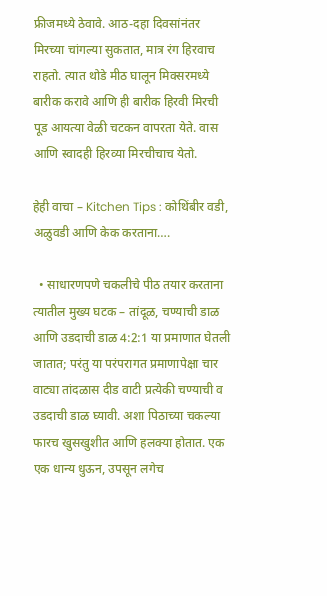फ्रीजमध्ये ठेवावे. आठ-दहा दिवसांनंतर मिरच्या चांगल्या सुकतात, मात्र रंग हिरवाच राहतो. त्यात थोडे मीठ घालून मिक्सरमध्ये बारीक करावे आणि ही बारीक हिरवी मिरची पूड आयत्या वेळी चटकन वापरता येते. वास आणि स्वादही हिरव्या मिरचीचाच येतो.

हेही वाचा – Kitchen Tips : कोथिंबीर वडी, अळुवडी आणि केक करताना….

  • साधारणपणे चकलीचे पीठ तयार करताना त्यातील मुख्य घटक – तांदूळ, चण्याची डाळ आणि उडदाची डाळ 4:2:1 या प्रमाणात घेतली जातात; परंतु या परंपरागत प्रमाणापेक्षा चार वाट्या तांदळास दीड वाटी प्रत्येकी चण्याची व उडदाची डाळ घ्यावी. अशा पिठाच्या चकल्या फारच खुसखुशीत आणि हलक्या होतात. एक एक धान्य धुऊन, उपसून लगेच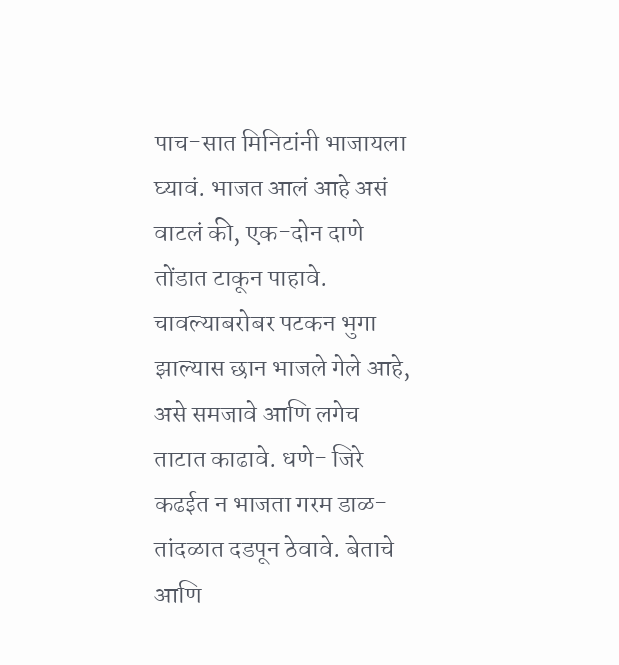पाच-सात मिनिटांनी भाजायला घ्यावं. भाजत आलं आहे असं वाटलं की, एक-दोन दाणे तोंडात टाकून पाहावे. चावल्याबरोबर पटकन भुगा झाल्यास छान भाजले गेले आहे, असे समजावे आणि लगेच ताटात काढावे. धणे- जिरे कढईत न भाजता गरम डाळ-तांदळात दडपून ठेवावे. बेताचे आणि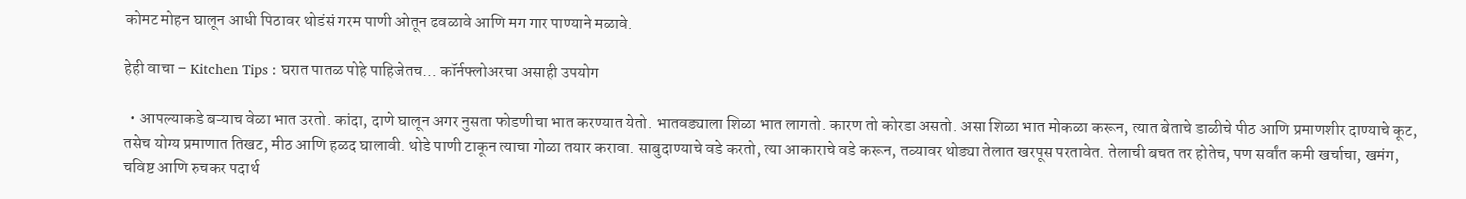कोमट मोहन घालून आधी पिठावर थोडंसं गरम पाणी ओतून ढवळावे आणि मग गार पाण्याने मळावे.

हेही वाचा – Kitchen Tips : घरात पातळ पोहे पाहिजेतच… कॉर्नफ्लोअरचा असाही उपयोग

  • आपल्याकडे बऱ्याच वेळा भात उरतो. कांदा, दाणे घालून अगर नुसता फोडणीचा भात करण्यात येतो. भातवड्याला शिळा भात लागतो. कारण तो कोरडा असतो. असा शिळा भात मोकळा करून, त्यात बेताचे डाळीचे पीठ आणि प्रमाणशीर दाण्याचे कूट, तसेच योग्य प्रमाणात तिखट, मीठ आणि हळद घालावी. थोडे पाणी टाकून त्याचा गोळा तयार करावा. साबुदाण्याचे वडे करतो, त्या आकाराचे वडे करून, तव्यावर थोड्या तेलात खरपूस परतावेत. तेलाची बचत तर होतेच, पण सर्वांत कमी खर्चाचा, खमंग, चविष्ट आणि रुचकर पदार्थ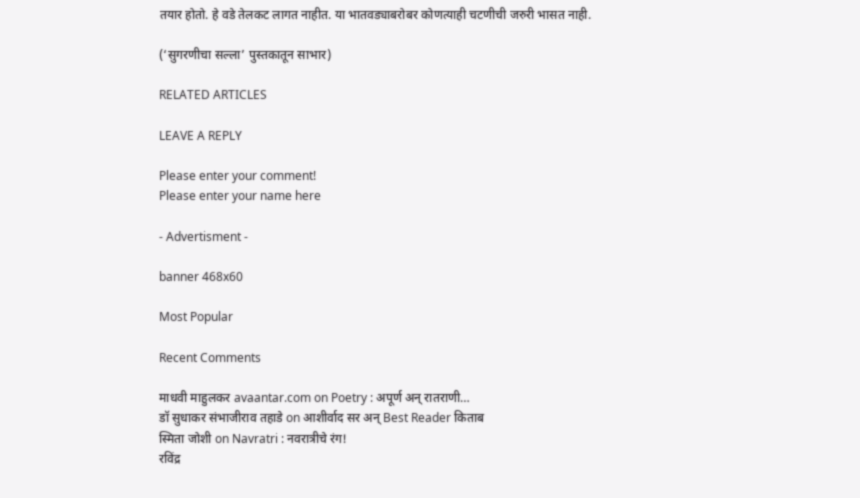तयार होतो. हे वडे तेलकट लागत नाहीत. या भातवड्याबरोबर कोणत्याही चटणीची जरुरी भासत नाही.

(‘सुगरणीचा सल्ला’ पुस्तकातून साभार)

RELATED ARTICLES

LEAVE A REPLY

Please enter your comment!
Please enter your name here

- Advertisment -

banner 468x60

Most Popular

Recent Comments

माधवी माहुलकर avaantar.com on Poetry : अपूर्ण अन् रातराणी…
डॉ सुधाकर संभाजीराव तहाडे on आशीर्वाद सर अन् Best Reader किताब
स्मिता जोशी on Navratri : नवरात्रीचे रंग!
रविंद्र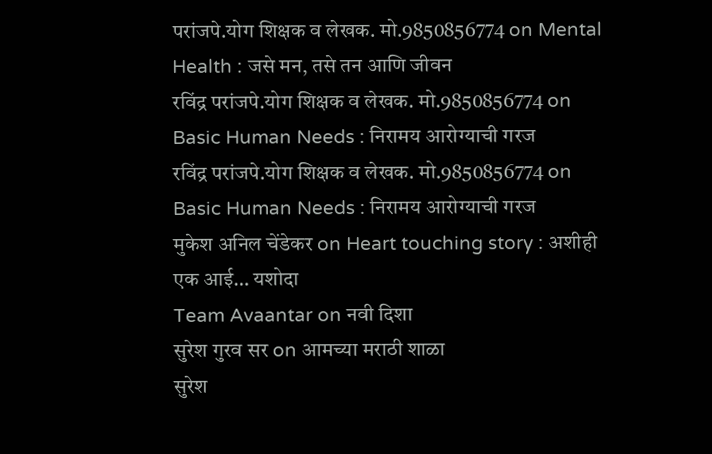परांजपे.योग शिक्षक व लेखक. मो.9850856774 on Mental Health : जसे मन, तसे तन आणि जीवन
रविंद्र परांजपे.योग शिक्षक व लेखक. मो.9850856774 on Basic Human Needs : निरामय आरोग्याची गरज
रविंद्र परांजपे.योग शिक्षक व लेखक. मो.9850856774 on Basic Human Needs : निरामय आरोग्याची गरज
मुकेश अनिल चेंडेकर on Heart touching story : अशीही एक आई… यशोदा
Team Avaantar on नवी दिशा
सुरेश गुरव सर on आमच्या मराठी शाळा
सुरेश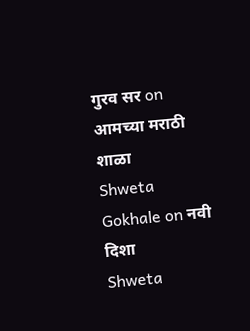गुरव सर on आमच्या मराठी शाळा
Shweta Gokhale on नवी दिशा
Shweta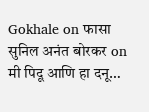Gokhale on फासा
सुनिल अनंत बोरकर on मी पिदू आणि हा दनू…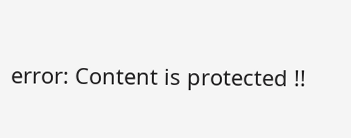error: Content is protected !!